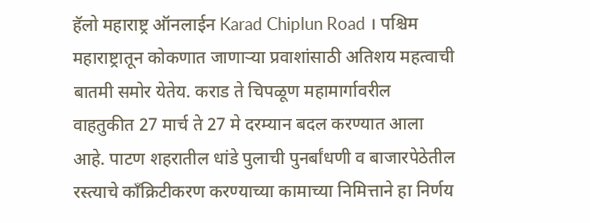हॅलो महाराष्ट्र ऑनलाईन Karad Chiplun Road । पश्चिम महाराष्ट्रातून कोकणात जाणाऱ्या प्रवाशांसाठी अतिशय महत्वाची बातमी समोर येतेय. कराड ते चिपळूण महामार्गावरील वाहतुकीत 27 मार्च ते 27 मे दरम्यान बदल करण्यात आला आहे. पाटण शहरातील धांडे पुलाची पुनर्बांधणी व बाजारपेठेतील रस्त्याचे काँक्रिटीकरण करण्याच्या कामाच्या निमित्ताने हा निर्णय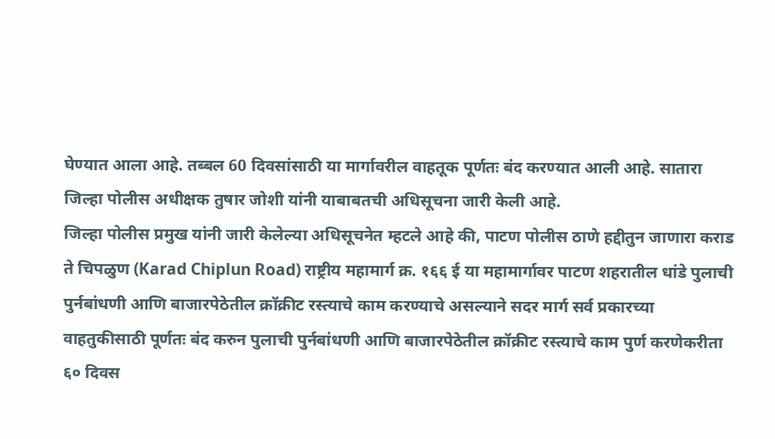घेण्यात आला आहे. तब्बल 60 दिवसांसाठी या मार्गावरील वाहतूक पूर्णतः बंद करण्यात आली आहे. सातारा जिल्हा पोलीस अधीक्षक तुषार जोशी यांनी याबाबतची अधिसूचना जारी केली आहे.
जिल्हा पोलीस प्रमुख यांनी जारी केलेल्या अधिसूचनेत म्हटले आहे की, पाटण पोलीस ठाणे हद्दीतुन जाणारा कराड ते चिपळुण (Karad Chiplun Road) राष्ट्रीय महामार्ग क्र. १६६ ई या महामार्गावर पाटण शहरातील धांडे पुलाची पुर्नबांधणी आणि बाजारपेठेतील क्रॉक्रीट रस्त्याचे काम करण्याचे असल्याने सदर मार्ग सर्व प्रकारच्या वाहतुकीसाठी पूर्णतः बंद करुन पुलाची पुर्नबांधणी आणि बाजारपेठेतील क्रॉक्रीट रस्त्याचे काम पुर्ण करणेकरीता ६० दिवस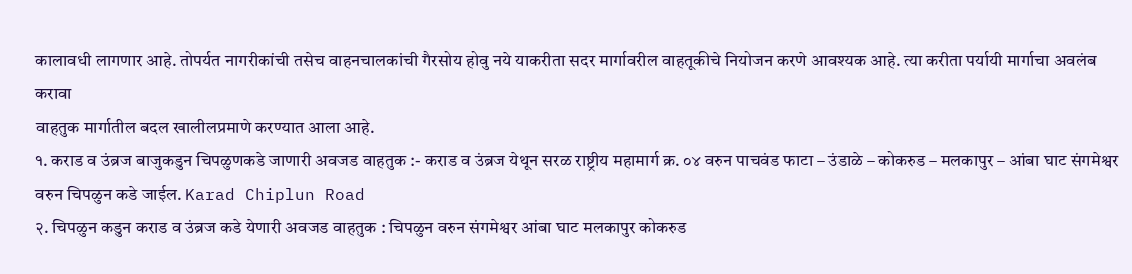कालावधी लागणार आहे. तोपर्यत नागरीकांची तसेच वाहनचालकांची गैरसोय होवु नये याकरीता सदर मार्गावरील वाहतूकीचे नियोजन करणे आवश्यक आहे. त्या करीता पर्यायी मार्गाचा अवलंब करावा
वाहतुक मार्गातील बदल खालीलप्रमाणे करण्यात आला आहे.
१. कराड व उंब्रज बाजुकडुन चिपळुणकडे जाणारी अवजड वाहतुक :- कराड व उंब्रज येथून सरळ राष्ट्रीय महामार्ग क्र. ०४ वरुन पाचवंड फाटा – उंडाळे – कोकरुड – मलकापुर – आंबा घाट संगमेश्वर वरुन चिपळुन कडे जाईल. Karad Chiplun Road
२. चिपळुन कडुन कराड व उंब्रज कडे येणारी अवजड वाहतुक : चिपळुन वरुन संगमेश्वर आंबा घाट मलकापुर कोकरुड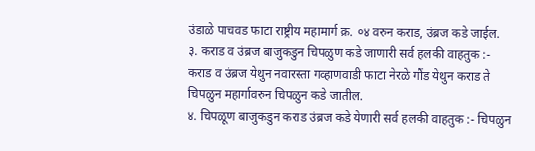उंडाळे पाचवड फाटा राष्ट्रीय महामार्ग क्र. ०४ वरुन कराड, उंब्रज कडे जाईल.
३. कराड व उंब्रज बाजुकडुन चिपळुण कडे जाणारी सर्व हलकी वाहतुक :- कराड व उंब्रज येथुन नवारस्ता गव्हाणवाडी फाटा नेरळे गौंड येथुन कराड ते चिपळुन महार्गावरुन चिपळुन कडे जातील.
४. चिपळूण बाजुकडुन कराड उंब्रज कडे येणारी सर्व हलकी वाहतुक :- चिपळुन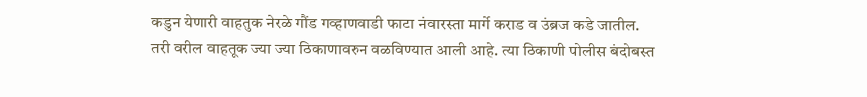कडुन येणारी वाहतुक नेरळे गौंड गव्हाणवाडी फाटा नंवारस्ता मार्गे कराड व उंब्रज कडे जातील.
तरी वरील वाहतूक ज्या ज्या ठिकाणावरुन वळविण्यात आली आहे. त्या ठिकाणी पोलीस बंदोबस्त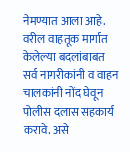नेमण्यात आला आहे. वरील वाहतूक मार्गात केलेल्या बदलांबाबत सर्व नागरीकांनी व वाहन चालकांनी नोंद घेवून पोलीस दलास सहकार्य करावे. असे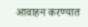आवाहन करण्यात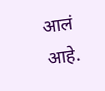आलं आहे.